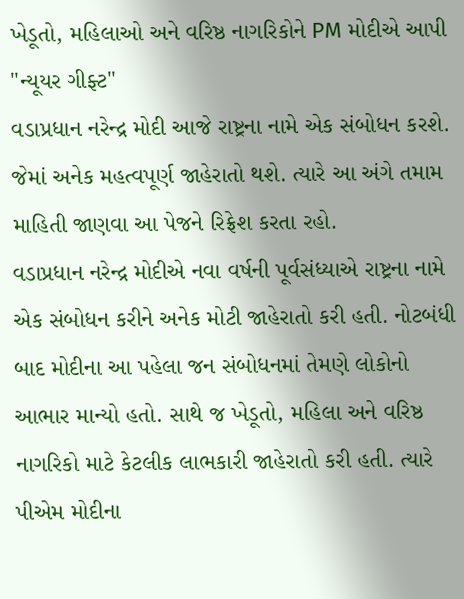ખેડૂતો, મહિલાઓ અને વરિષ્ઠ નાગરિકોને PM મોદીએ આપી "ન્યૂયર ગીફ્ટ"
વડાપ્રધાન નરેન્દ્ર મોદી આજે રાષ્ટ્રના નામે એક સંબોધન કરશે. જેમાં અનેક મહત્વપૂર્ણ જાહેરાતો થશે. ત્યારે આ અંગે તમામ માહિતી જાણવા આ પેજને રિફ્રેશ કરતા રહો.
વડાપ્રધાન નરેન્દ્ર મોદીએ નવા વર્ષની પૂર્વસંધ્યાએ રાષ્ટ્રના નામે એક સંબોધન કરીને અનેક મોટી જાહેરાતો કરી હતી. નોટબંધી બાદ મોદીના આ પહેલા જન સંબોધનમાં તેમણે લોકોનો આભાર માન્યો હતો. સાથે જ ખેડૂતો, મહિલા અને વરિષ્ઠ નાગરિકો માટે કેટલીક લાભકારી જાહેરાતો કરી હતી. ત્યારે પીએમ મોદીના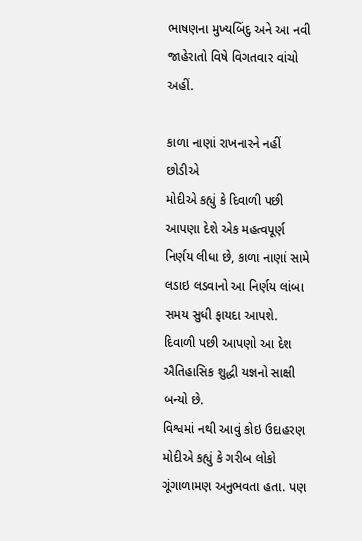ભાષણના મુખ્યબિંદુ અને આ નવી જાહેરાતો વિષે વિગતવાર વાંચો અહીં.

કાળા નાણાં રાખનારને નહીં છોડીએ
મોદીએ કહ્યું કે દિવાળી પછી આપણા દેશે એક મહત્વપૂર્ણ નિર્ણય લીધા છે, કાળા નાણાં સામે લડાઇ લડવાનો આ નિર્ણય લાંબા સમય સુધી ફાયદા આપશે. દિવાળી પછી આપણો આ દેશ ઐતિહાસિક શુદ્ધી યજ્ઞનો સાક્ષી બન્યો છે.
વિશ્વમાં નથી આવું કોઇ ઉદાહરણ
મોદીએ કહ્યું કે ગરીબ લોકો ગૂંગાળામણ અનુભવતા હતા. પણ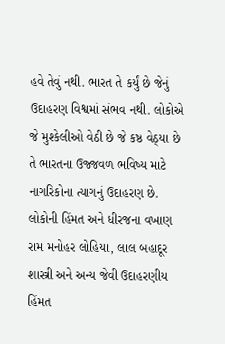હવે તેવું નથી. ભારત તે કર્યું છે જેનું ઉદાહરણ વિશ્વમાં સંભવ નથી. લોકોએ જે મુશ્કેલીઓ વેઠી છે જે કષ્ઠ વેઠ્યા છે તે ભારતના ઉજ્જવળ ભવિષ્ય માટે નાગરિકોના ત્યાગનું ઉદાહરણ છે.
લોકોની હિંમત અને ધીરજના વખાણ
રામ મનોહર લોહિયા, લાલ બહાદૂર શાસ્ત્રી અને અન્ય જેવી ઉદાહરણીય હિંમત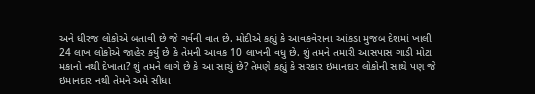અને ધીરજ લોકોએ બતાવી છે જે ગર્વની વાત છે. મોદીએ કહ્યું કે આવકવેરાના આંકડા મુજબ દેશમાં ખાલી 24 લાખ લોકોએ જાહેર કર્યું છે કે તેમની આવક 10 લાખની વધુ છે. શું તમને તમારી આસપાસ ગાડી મોટા મકાનો નથી દેખાતા? શું તમને લાગે છે કે આ સાચું છે? તેમણે કહ્યું કે સરકાર ઇમાનદાર લોકોની સાથે પણ જે ઇમાનદાર નથી તેમને અમે સીધા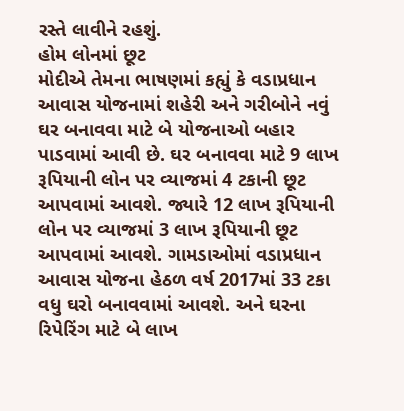રસ્તે લાવીને રહશું.
હોમ લોનમાં છૂટ
મોદીએ તેમના ભાષણમાં કહ્યું કે વડાપ્રધાન આવાસ યોજનામાં શહેરી અને ગરીબોને નવું ઘર બનાવવા માટે બે યોજનાઓ બહાર પાડવામાં આવી છે. ઘર બનાવવા માટે 9 લાખ રૂપિયાની લોન પર વ્યાજમાં 4 ટકાની છૂટ આપવામાં આવશે. જ્યારે 12 લાખ રૂપિયાની લોન પર વ્યાજમાં 3 લાખ રૂપિયાની છૂટ આપવામાં આવશે. ગામડાઓમાં વડાપ્રધાન આવાસ યોજના હેઠળ વર્ષ 2017માં 33 ટકા વધુ ઘરો બનાવવામાં આવશે. અને ઘરના રિપેરિંગ માટે બે લાખ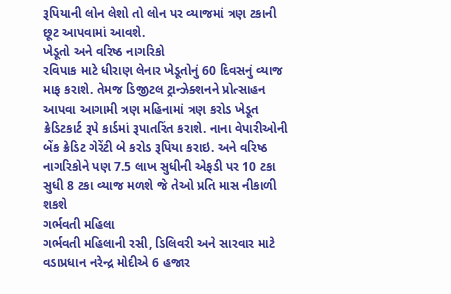રૂપિયાની લોન લેશો તો લોન પર વ્યાજમાં ત્રણ ટકાની છૂટ આપવામાં આવશે.
ખેડૂતો અને વરિષ્ઠ નાગરિકો
રવિપાક માટે ધીરાણ લેનાર ખેડૂતોનું 60 દિવસનું વ્યાજ માફ કરાશે. તેમજ ડિજીટલ ટ્રાન્ઝેક્શનને પ્રોત્સાહન આપવા આગામી ત્રણ મહિનામાં ત્રણ કરોડ ખેડૂત ક્રેડિટકાર્ટ રૂપે કાર્ડમાં રૂપાતરિંત કરાશે. નાના વેપારીઓની બેંક ક્રેડિટ ગેરેંટી બે કરોડ રૂપિયા કરાઇ. અને વરિષ્ઠ નાગરિકોને પણ 7.5 લાખ સુધીની એફડી પર 10 ટકા સુધી 8 ટકા વ્યાજ મળશે જે તેઓ પ્રતિ માસ નીકાળી શકશે
ગર્ભવતી મહિલા
ગર્ભવતી મહિલાની રસી, ડિલિવરી અને સારવાર માટે વડાપ્રધાન નરેન્દ્ર મોદીએ 6 હજાર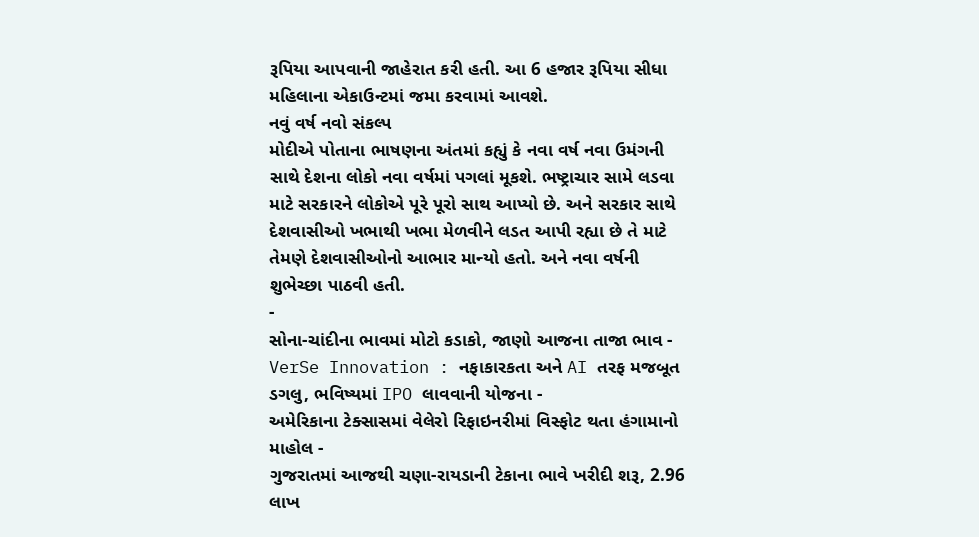રૂપિયા આપવાની જાહેરાત કરી હતી. આ 6 હજાર રૂપિયા સીધા મહિલાના એકાઉન્ટમાં જમા કરવામાં આવશે.
નવું વર્ષ નવો સંકલ્પ
મોદીએ પોતાના ભાષણના અંતમાં કહ્યું કે નવા વર્ષ નવા ઉમંગની સાથે દેશના લોકો નવા વર્ષમાં પગલાં મૂકશે. ભષ્ટ્રાચાર સામે લડવા માટે સરકારને લોકોએ પૂરે પૂરો સાથ આપ્યો છે. અને સરકાર સાથે દેશવાસીઓ ખભાથી ખભા મેળવીને લડત આપી રહ્યા છે તે માટે તેમણે દેશવાસીઓનો આભાર માન્યો હતો. અને નવા વર્ષની શુભેચ્છા પાઠવી હતી.
-
સોના-ચાંદીના ભાવમાં મોટો કડાકો, જાણો આજના તાજા ભાવ -
VerSe Innovation : નફાકારકતા અને AI તરફ મજબૂત ડગલુ, ભવિષ્યમાં IPO લાવવાની યોજના -
અમેરિકાના ટેક્સાસમાં વેલેરો રિફાઇનરીમાં વિસ્ફોટ થતા હંગામાનો માહોલ -
ગુજરાતમાં આજથી ચણા-રાયડાની ટેકાના ભાવે ખરીદી શરૂ, 2.96 લાખ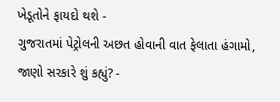ખેડૂતોને ફાયદો થશે -
ગુજરાતમાં પેટ્રોલની અછત હોવાની વાત ફેલાતા હંગામો, જાણો સરકારે શું કહ્યું? -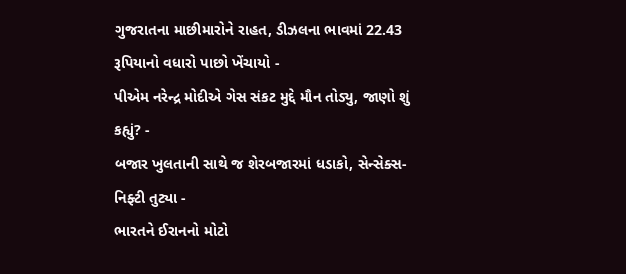ગુજરાતના માછીમારોને રાહત, ડીઝલના ભાવમાં 22.43 રૂપિયાનો વધારો પાછો ખેંચાયો -
પીએમ નરેન્દ્ર મોદીએ ગેસ સંકટ મુદ્દે મૌન તોડ્યુ, જાણો શું કહ્યું? -
બજાર ખુલતાની સાથે જ શેરબજારમાં ધડાકો, સેન્સેક્સ-નિફ્ટી તુટ્યા -
ભારતને ઈરાનનો મોટો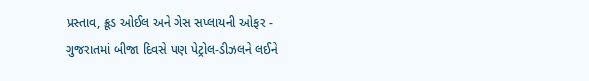પ્રસ્તાવ, ક્રૂડ ઓઈલ અને ગેસ સપ્લાયની ઓફર -
ગુજરાતમાં બીજા દિવસે પણ પેટ્રોલ-ડીઝલને લઈને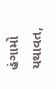હંગામો યથાવત,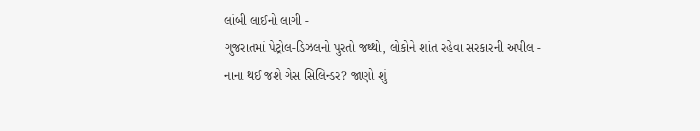લાંબી લાઈનો લાગી -
ગુજરાતમાં પેટ્રોલ-ડિઝલનો પુરતો જથ્થો, લોકોને શાંત રહેવા સરકારની અપીલ -
નાના થઈ જશે ગેસ સિલિન્ડર? જાણો શું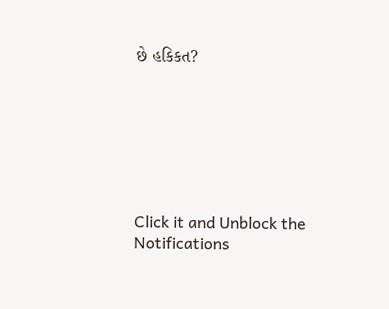છે હકિકત?







Click it and Unblock the Notifications